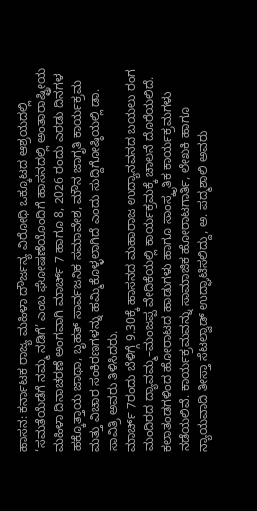ಹಾಸನ: ಕರ್ನಾಟಕ ರಾಜ್ಯ ಮಹಿಳಾ ದೌರ್ಜನ್ಯ ವಿರೋಧಿ ಒಕ್ಕೂಟದ ಆಶ್ರಯದಲ್ಲಿ ‘ಸಮತೆಯೆಡೆಗೆ ನಮ್ಮ ನಡಿಗೆ’ ಎಂಬ ಘೋಷಣೆಯೊಂದಿಗೆ ಹಾಸನದಲ್ಲಿ ಅಂತಾರಾಷ್ಟ್ರೀಯ ಮಹಿಳಾ ದಿನಾಚರಣೆ ಅಂಗವಾಗಿ ಮಾರ್ಚ್ 7 ಹಾಗೂ 8, 2026 ರಂದು ಎರಡು ದಿನಗಳ ಹಕ್ಕೊತ್ತಾಯ ಜಾಥಾ, ಬೃಹತ್ ಸಾರ್ವಜನಿಕ ಸಮಾವೇಶ, ಮೌನ ಜಾಗೃತಿ ಕಾರ್ಯಕ್ರಮ ಮತ್ತು ವಿಚಾರ ಸಂಕಿರಣಗಳನ್ನು ಹಮ್ಮಿಕೊಳ್ಳಲಾಗಿದೆ ಎಂದು ಸುದ್ದಿಗೋಷ್ಠಿಯಲ್ಲಿ ಡಾ. ಸಾವಿತ್ರಿ ಅವರು ತಿಳಿಸಿದರು.
ಮಾರ್ಚ್ 7ರಂದು ಬೆಳಿಗ್ಗೆ 9.30ಕ್ಕೆ ಹಾಸನದ ಮಹಾರಾಜ ಉದ್ಯಾನವನದ ಬಯಲು ರಂಗ ಮಂದಿರದ ದ್ಯಾವಮ್ಮ–ಮಂಜಪ್ಪ ವೇದಿಕೆಯಲ್ಲಿ ಕಾರ್ಯಕ್ರಮಕ್ಕೆ ಚಾಲನೆ ದೊರೆಯಲಿದೆ. ಕಲಾತಂಡಗಳಿಂದ ಹೋರಾಟದ ಹಾಡುಗಳು ಹಾಗೂ ಸಾಂಸ್ಕೃತಿಕ ಕಾರ್ಯಕ್ರಮಗಳು ನಡೆಯಲಿವೆ. ಕಾರ್ಯಕ್ರಮವನ್ನು ಸಾಮಾಜಿಕ ಹೋರಾಟಗಾರ್ತಿ, ಲೇಖಕಿ ಹಾಗೂ ನ್ಯಾಯವಾದಿ ತೀಸ್ತಾ ಸೆಟಲ್ವಾಡ್ ಉದ್ಘಾಟಿಸಲಿದ್ದು, ಅ. ಪದ್ಮಶಾಲಿ ಅವರು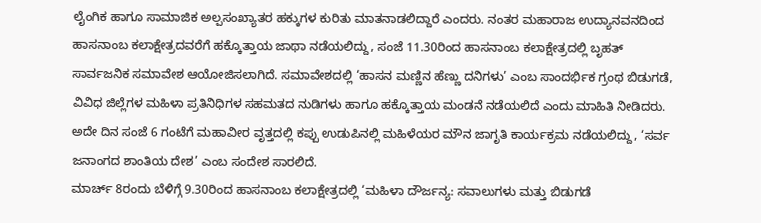ಲೈಂಗಿಕ ಹಾಗೂ ಸಾಮಾಜಿಕ ಅಲ್ಪಸಂಖ್ಯಾತರ ಹಕ್ಕುಗಳ ಕುರಿತು ಮಾತನಾಡಲಿದ್ದಾರೆ ಎಂದರು. ನಂತರ ಮಹಾರಾಜ ಉದ್ಯಾನವನದಿಂದ ಹಾಸನಾಂಬ ಕಲಾಕ್ಷೇತ್ರದವರೆಗೆ ಹಕ್ಕೊತ್ತಾಯ ಜಾಥಾ ನಡೆಯಲಿದ್ದು, ಸಂಜೆ 11.30ರಿಂದ ಹಾಸನಾಂಬ ಕಲಾಕ್ಷೇತ್ರದಲ್ಲಿ ಬೃಹತ್ ಸಾರ್ವಜನಿಕ ಸಮಾವೇಶ ಆಯೋಜಿಸಲಾಗಿದೆ. ಸಮಾವೇಶದಲ್ಲಿ ‘ಹಾಸನ ಮಣ್ಣಿನ ಹೆಣ್ಣು ದನಿಗಳು’ ಎಂಬ ಸಾಂದರ್ಭಿಕ ಗ್ರಂಥ ಬಿಡುಗಡೆ, ವಿವಿಧ ಜಿಲ್ಲೆಗಳ ಮಹಿಳಾ ಪ್ರತಿನಿಧಿಗಳ ಸಹಮತದ ನುಡಿಗಳು ಹಾಗೂ ಹಕ್ಕೊತ್ತಾಯ ಮಂಡನೆ ನಡೆಯಲಿದೆ ಎಂದು ಮಾಹಿತಿ ನೀಡಿದರು.
ಅದೇ ದಿನ ಸಂಜೆ 6 ಗಂಟೆಗೆ ಮಹಾವೀರ ವೃತ್ತದಲ್ಲಿ ಕಪ್ಪು ಉಡುಪಿನಲ್ಲಿ ಮಹಿಳೆಯರ ಮೌನ ಜಾಗೃತಿ ಕಾರ್ಯಕ್ರಮ ನಡೆಯಲಿದ್ದು, ‘ಸರ್ವ ಜನಾಂಗದ ಶಾಂತಿಯ ದೇಶ’ ಎಂಬ ಸಂದೇಶ ಸಾರಲಿದೆ.
ಮಾರ್ಚ್ 8ರಂದು ಬೆಳಿಗ್ಗೆ 9.30ರಿಂದ ಹಾಸನಾಂಬ ಕಲಾಕ್ಷೇತ್ರದಲ್ಲಿ ‘ಮಹಿಳಾ ದೌರ್ಜನ್ಯ: ಸವಾಲುಗಳು ಮತ್ತು ಬಿಡುಗಡೆ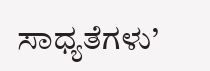ಸಾಧ್ಯತೆಗಳು’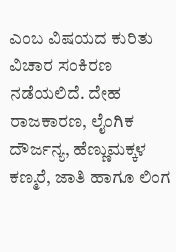ಎಂಬ ವಿಷಯದ ಕುರಿತು ವಿಚಾರ ಸಂಕಿರಣ ನಡೆಯಲಿದೆ. ದೇಹ ರಾಜಕಾರಣ, ಲೈಂಗಿಕ ದೌರ್ಜನ್ಯ, ಹೆಣ್ಣುಮಕ್ಕಳ ಕಣ್ಮರೆ, ಜಾತಿ ಹಾಗೂ ಲಿಂಗ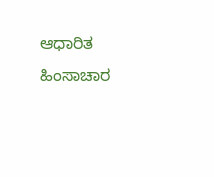ಆಧಾರಿತ ಹಿಂಸಾಚಾರ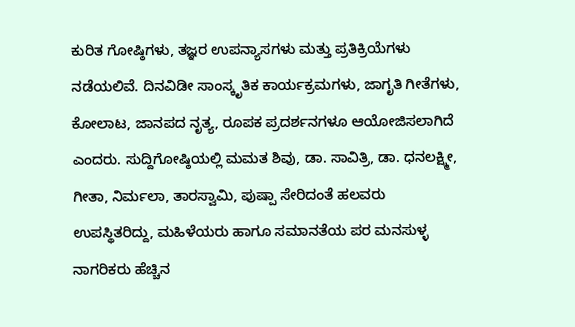ಕುರಿತ ಗೋಷ್ಠಿಗಳು, ತಜ್ಞರ ಉಪನ್ಯಾಸಗಳು ಮತ್ತು ಪ್ರತಿಕ್ರಿಯೆಗಳು ನಡೆಯಲಿವೆ. ದಿನವಿಡೀ ಸಾಂಸ್ಕೃತಿಕ ಕಾರ್ಯಕ್ರಮಗಳು, ಜಾಗೃತಿ ಗೀತೆಗಳು, ಕೋಲಾಟ, ಜಾನಪದ ನೃತ್ಯ, ರೂಪಕ ಪ್ರದರ್ಶನಗಳೂ ಆಯೋಜಿಸಲಾಗಿದೆ ಎಂದರು. ಸುದ್ದಿಗೋಷ್ಠಿಯಲ್ಲಿ ಮಮತ ಶಿವು, ಡಾ. ಸಾವಿತ್ರಿ, ಡಾ. ಧನಲಕ್ಷ್ಮೀ, ಗೀತಾ, ನಿರ್ಮಲಾ, ತಾರಸ್ವಾಮಿ, ಪುಷ್ಪಾ ಸೇರಿದಂತೆ ಹಲವರು ಉಪಸ್ಥಿತರಿದ್ದು, ಮಹಿಳೆಯರು ಹಾಗೂ ಸಮಾನತೆಯ ಪರ ಮನಸುಳ್ಳ ನಾಗರಿಕರು ಹೆಚ್ಚಿನ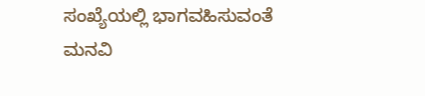ಸಂಖ್ಯೆಯಲ್ಲಿ ಭಾಗವಹಿಸುವಂತೆ ಮನವಿ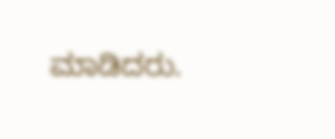ಮಾಡಿದರು.